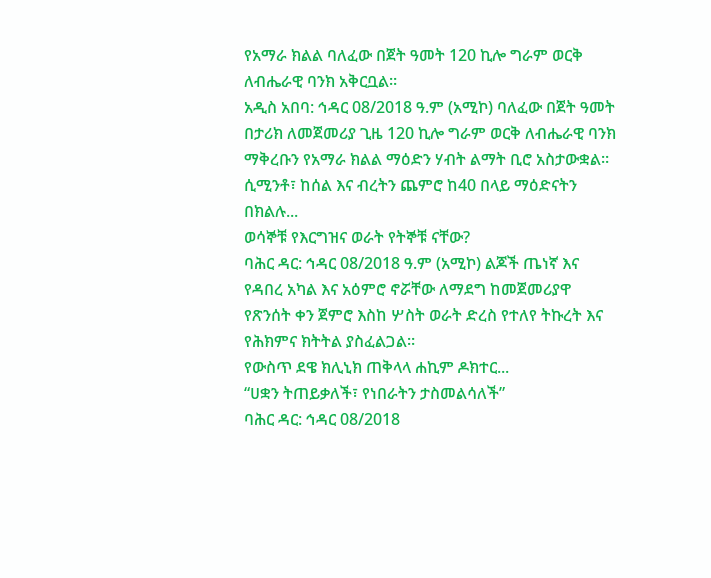የአማራ ክልል ባለፈው በጀት ዓመት 120 ኪሎ ግራም ወርቅ ለብሔራዊ ባንክ አቅርቧል።
አዲስ አበባ: ኅዳር 08/2018 ዓ.ም (አሚኮ) ባለፈው በጀት ዓመት በታሪክ ለመጀመሪያ ጊዜ 120 ኪሎ ግራም ወርቅ ለብሔራዊ ባንክ ማቅረቡን የአማራ ክልል ማዕድን ሃብት ልማት ቢሮ አስታውቋል።
ሲሚንቶ፣ ከሰል እና ብረትን ጨምሮ ከ40 በላይ ማዕድናትን በክልሉ...
ወሳኞቹ የእርግዝና ወራት የትኞቹ ናቸው?
ባሕር ዳር: ኅዳር 08/2018 ዓ.ም (አሚኮ) ልጆች ጤነኛ እና የዳበረ አካል እና አዕምሮ ኖሯቸው ለማደግ ከመጀመሪያዋ የጽንሰት ቀን ጀምሮ እስከ ሦስት ወራት ድረስ የተለየ ትኩረት እና የሕክምና ክትትል ያስፈልጋል።
የውስጥ ደዌ ክሊኒክ ጠቅላላ ሐኪም ዶክተር...
“ሀቋን ትጠይቃለች፣ የነበራትን ታስመልሳለች”
ባሕር ዳር: ኅዳር 08/2018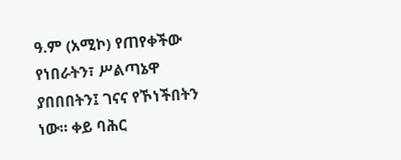ዓ.ም (አሚኮ) የጠየቀችው የነበራትን፣ ሥልጣኔዋ ያበበበትን፤ ገናና የኾነችበትን ነው። ቀይ ባሕር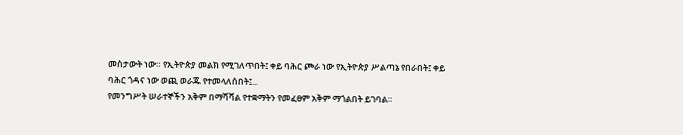መስታውት ነው። የኢትዮጵያ መልክ የሚገለጥበት፤ ቀይ ባሕር ጮራ ነው የኢትዮጵያ ሥልጣኔ የበራበት፤ ቀይ ባሕር ጎዳና ነው ወጪ ወራጁ የተመላለሰበት፤...
የመንግሥት ሠራተኞችን አቅም በማሻሻል የተቋማትን የመፈፀም አቅም ማጎልበት ይገባል።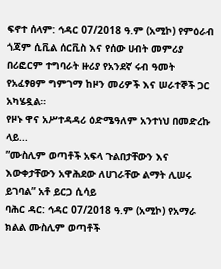ፍኖተ ሰላም: ኅዳር 07/2018 ዓ.ም (አሚኮ) የምዕራብ ጎጃም ሲቪል ሰርቪስ እና የሰው ሀብት መምሪያ በሪፎርም ተግባራት ዙሪያ የአንደኛ ሩብ ዓመት የአፈፃፀም ግምገማ ከዞን መሪዎች እና ሠራተኞች ጋር አካሄዷል።
የዞኑ ዋና አሥተዳዳሪ ዕድሜዓለም አንተነህ በመድረኩ ላይ...
”ሙስሊም ወጣቶች አፍላ ጉልበታቸውን እና እውቀታቸውን አዋሕደው ለሀገራቸው ልማት ሊሠሩ ይገባል” አቶ ይርጋ ሲሳይ
ባሕር ዳር: ኅዳር 07/2018 ዓ.ም (አሚኮ) የአማራ ክልል ሙስሊም ወጣቶች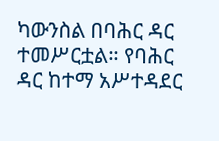ካውንስል በባሕር ዳር ተመሥርቷል። የባሕር ዳር ከተማ አሥተዳደር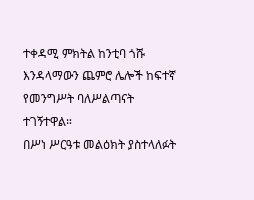ተቀዳሚ ምክትል ከንቲባ ጎሹ እንዳላማውን ጨምሮ ሌሎች ከፍተኛ የመንግሥት ባለሥልጣናት ተገኝተዋል።
በሥነ ሥርዓቱ መልዕክት ያስተላለፉት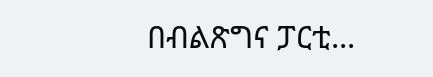በብልጽግና ፓርቲ...